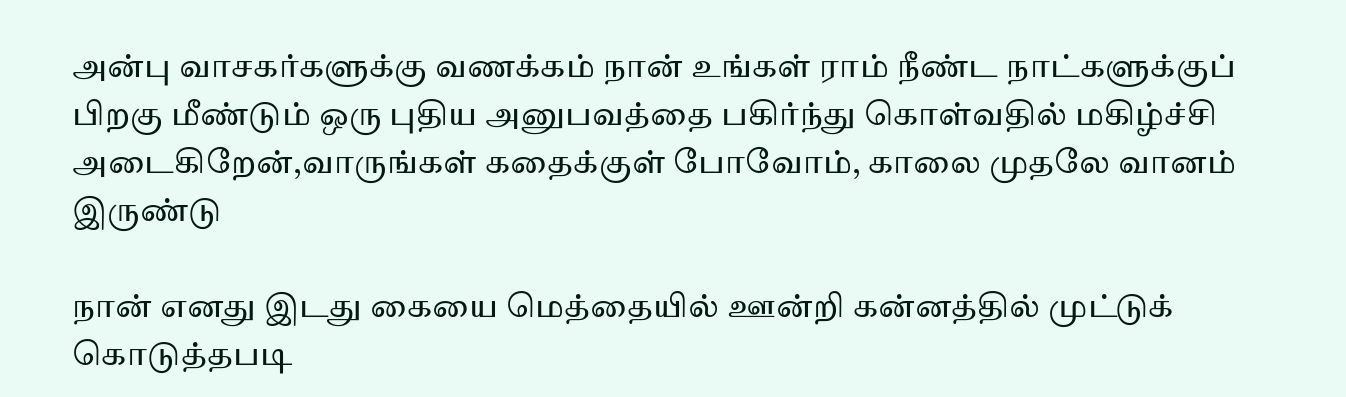அன்பு வாசகர்களுக்கு வணக்கம் நான் உங்கள் ராம் நீண்ட நாட்களுக்குப் பிறகு மீண்டும் ஒரு புதிய அனுபவத்தை பகிர்ந்து கொள்வதில் மகிழ்ச்சி அடைகிறேன்,வாருங்கள் கதைக்குள் போவோம், காலை முதலே வானம் இருண்டு

நான் எனது இடது கையை மெத்தையில் ஊன்றி கன்னத்தில் முட்டுக் கொடுத்தபடி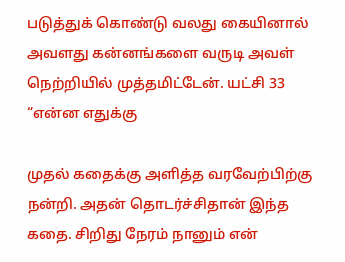படுத்துக் கொண்டு வலது கையினால் அவளது கன்னங்களை வருடி அவள் நெற்றியில் முத்தமிட்டேன். யட்சி 33 “என்ன எதுக்கு

முதல் கதைக்கு அளித்த வரவேற்பிற்கு நன்றி. அதன் தொடர்ச்சிதான் இந்த கதை. சிறிது நேரம் நானும் என்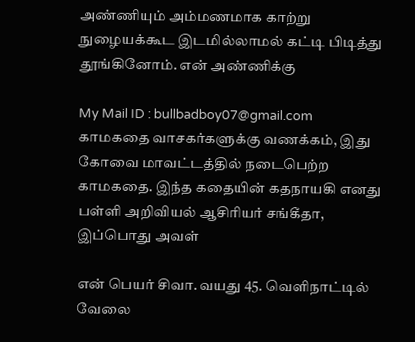அண்ணியும் அம்மணமாக காற்று நுழையக்கூட இடமில்லாமல் கட்டி பிடித்து தூங்கினோம். என் அண்ணிக்கு

My Mail ID : bullbadboy07@gmail.com காமகதை வாசகர்களுக்கு வணக்கம், இது கோவை மாவட்டத்தில் நடைபெற்ற காமகதை. இந்த கதையின் கதநாயகி எனது பள்ளி அறிவியல் ஆசிரியர் சங்கீதா, இப்பொது அவள்

என் பெயர் சிவா. வயது 45. வெளிநாட்டில் வேலை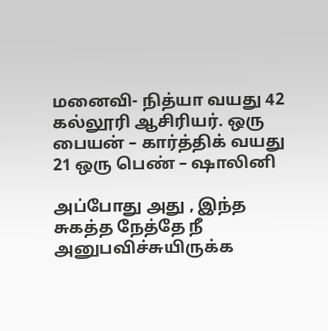மனைவி- நித்யா வயது 42 கல்லூரி ஆசிரியர். ஒரு பையன் – கார்த்திக் வயது 21 ஒரு பெண் – ஷாலினி

அப்போது அது , இந்த சுகத்த நேத்தே நீ அனுபவிச்சுயிருக்க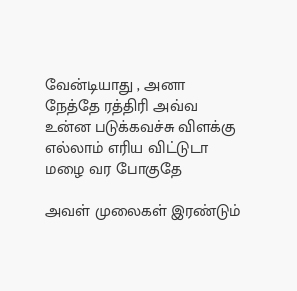வேன்டியாது , அனா நேத்தே ரத்திரி அவ்வ உன்ன படுக்கவச்சு விளக்கு எல்லாம் எரிய விட்டுடா மழை வர போகுதே

அவள் முலைகள் இரண்டும்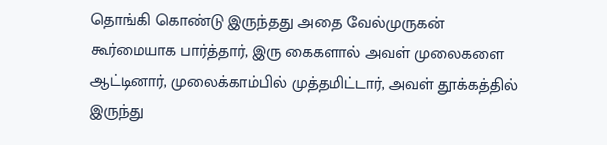தொங்கி கொண்டு இருந்தது அதை வேல்முருகன் கூர்மையாக பார்த்தார், இரு கைகளால் அவள் முலைகளை ஆட்டினார், முலைக்காம்பில் முத்தமிட்டார், அவள் தூக்கத்தில் இருந்து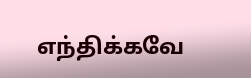எந்திக்கவே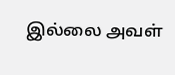இல்லை அவள்